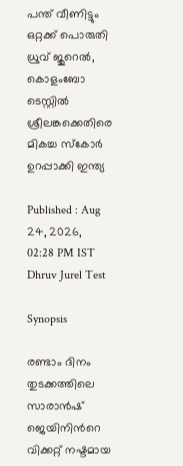പന്ത് വീണിട്ടും ഒറ്റക്ക് പൊരുതി ധ്രുവ് ജുറെൽ, കൊളംബോ ടെസ്റ്റിൽ ശ്രീലങ്കക്കെതിരെ മികച്ച സ്കോർ ഉറപ്പാക്കി ഇന്ത്യ

Published : Aug 24, 2026, 02:28 PM IST
Dhruv Jurel Test

Synopsis

രണ്ടാം ദിനം തുടക്കത്തിലെ സാരാൻഷ് ജെയിനിന്‍റെ വിക്കറ്റ് നഷ്ടമായ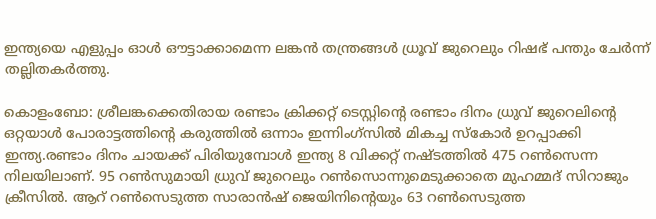ഇന്ത്യയെ എളുപ്പം ഓള്‍ ഔട്ടാക്കാമെന്ന ലങ്കൻ തന്ത്രങ്ങൾ ധ്രൂവ് ജുറെലും റിഷഭ് പന്തും ചേര്‍ന്ന് തല്ലിതകര്‍ത്തു.

കൊളംബോ: ശ്രീലങ്കക്കെതിരായ രണ്ടാം ക്രിക്കറ്റ് ടെസ്റ്റിന്‍റെ രണ്ടാം ദിനം ധ്രുവ് ജുറെലിന്‍റെ ഒറ്റയാള്‍ പോരാട്ടത്തിന്‍റെ കരുത്തില്‍ ഒന്നാം ഇന്നിംഗ്സില്‍ മികച്ച സ്കോര്‍ ഉറപ്പാക്കി ഇന്ത്യ.രണ്ടാം ദിനം ചായക്ക് പിരിയുമ്പോള്‍ ഇന്ത്യ 8 വിക്കറ്റ് നഷ്ടത്തില്‍ 475 റണ്‍സെന്ന നിലയിലാണ്. 95 റണ്‍സുമായി ധ്രുവ് ജുറെലും റണ്‍സൊന്നുമെടുക്കാതെ മുഹമ്മദ് സിറാജും ക്രീസില്‍. ആറ് റണ്‍സെടുത്ത സാരാന്‍ഷ് ജെയിനിന്‍റെയും 63 റണ്‍സെടുത്ത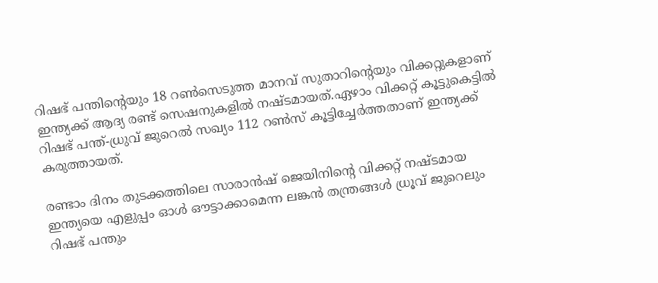റിഷഭ് പന്തിന്‍റെയും 18 റണ്‍സെടുത്ത മാനവ് സുതാറിന്‍റെയും വിക്കറ്റുകളാണ് ഇന്ത്യക്ക് ആദ്യ രണ്ട് സെഷനുകളില്‍ നഷ്ടമായത്.ഏഴാം വിക്കറ്റ് കൂട്ടുകെട്ടിൽ റിഷഭ് പന്ത്-ധ്രുവ് ജുറെല്‍ സഖ്യം 112 റണ്‍സ് കൂട്ടിച്ചേർത്തതാണ് ഇന്ത്യക്ക് കരുത്തായത്.

രണ്ടാം ദിനം തുടക്കത്തിലെ സാരാൻഷ് ജെയിനിന്‍റെ വിക്കറ്റ് നഷ്ടമായ ഇന്ത്യയെ എളുപ്പം ഓള്‍ ഔട്ടാക്കാമെന്ന ലങ്കൻ തന്ത്രങ്ങൾ ധ്രൂവ് ജുറെലും റിഷഭ് പന്തും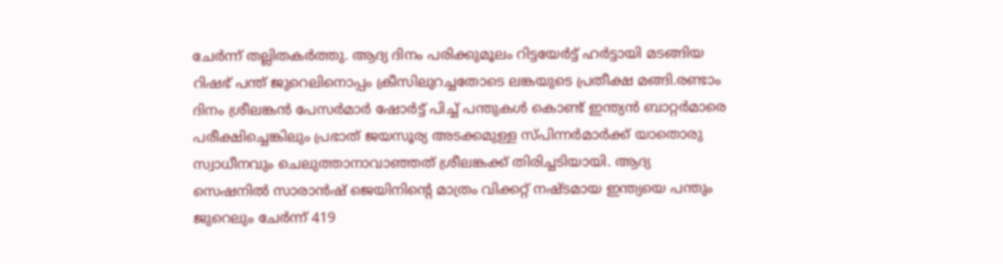ചേര്‍ന്ന് തല്ലിതകര്‍ത്തു. ആദ്യ ദിനം പരിക്കുമൂലം റിട്ടയേര്‍ട്ട് ഹര്‍ട്ടായി മടങ്ങിയ റിഷഭ് പന്ത് ജുറെലിനൊപ്പം ക്രീസിലുറച്ചതോടെ ലങ്കയുടെ പ്രതീക്ഷ മങ്ങി.രണ്ടാം ദിനം ശ്രീലങ്കൻ പേസര്‍മാര്‍ ഷോര്‍ട്ട് പിച്ച് പന്തുകള്‍ കൊണ്ട് ഇന്ത്യൻ ബാറ്റര്‍മാരെ പരീക്ഷിച്ചെങ്കിലും പ്രഭാത് ജയസൂര്യ അടക്കമുള്ള സ്പിന്നര്‍മാര്‍ക്ക് യാതൊരു സ്വാധീനവും ചെലുത്താനാവാഞ്ഞത് ശ്രീലങ്കക്ക് തിരിച്ചടിയായി. ആദ്യ സെഷനില്‍ സാരാൻഷ് ജെയിനിന്‍റെ മാത്രം വിക്കറ്റ് നഷ്ടമായ ഇന്ത്യയെ പന്തും ജുറെലും ചേര്‍ന്ന് 419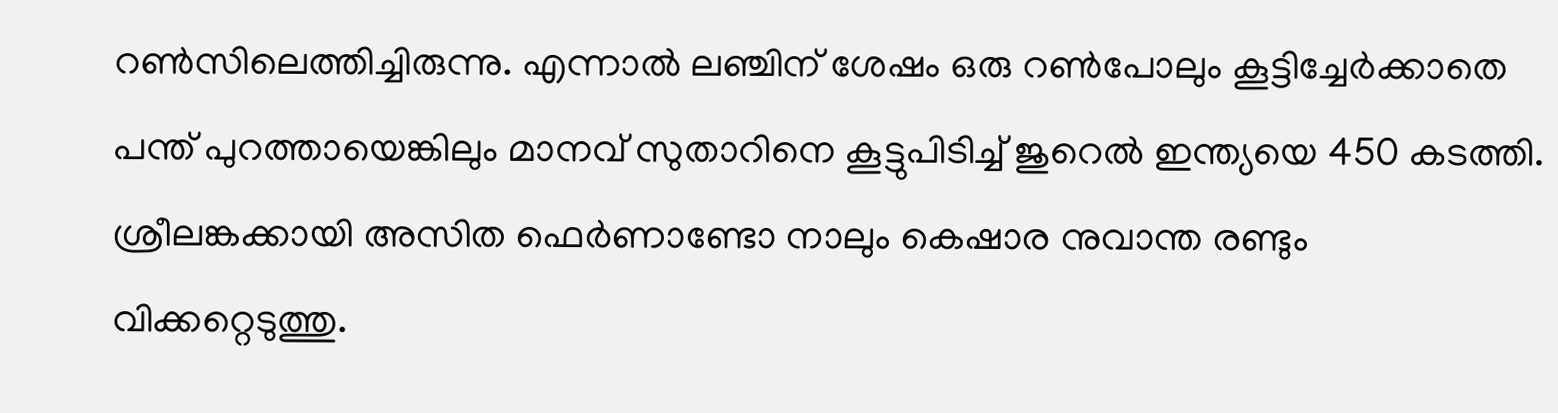റണ്‍സിലെത്തിച്ചിരുന്നു. എന്നാല്‍ ലഞ്ചിന് ശേഷം ഒരു റണ്‍പോലും കൂട്ടിച്ചേര്‍ക്കാതെ പന്ത് പുറത്തായെങ്കിലും മാനവ് സുതാറിനെ കൂട്ടുപിടിച്ച് ജുറെല്‍ ഇന്ത്യയെ 450 കടത്തി. ശ്രീലങ്കക്കായി അസിത ഫെര്‍ണാണ്ടോ നാലും കെഷാര നുവാന്ത രണ്ടും വിക്കറ്റെടുത്തു.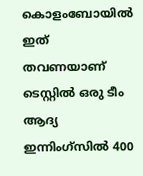കൊളംബോയില്‍ ഇത് തവണയാണ് ടെസ്റ്റില്‍ ഒരു ടീം ആദ്യ ഇന്നിംഗ്സില്‍ 400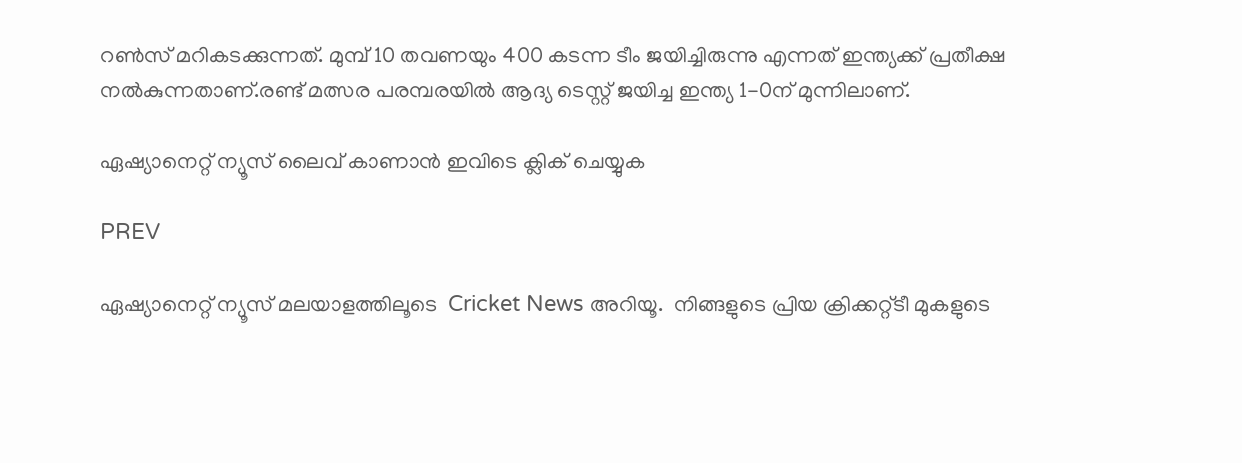റൺസ് മറികടക്കുന്നത്. മുമ്പ് 10 തവണയും 400 കടന്ന ടീം ജയിച്ചിരുന്നു എന്നത് ഇന്ത്യക്ക് പ്രതീക്ഷ നല്‍കുന്നതാണ്.രണ്ട് മത്സര പരമ്പരയില്‍ ആദ്യ ടെസ്റ്റ് ജയിച്ച ഇന്ത്യ 1-0ന് മുന്നിലാണ്.

ഏഷ്യാനെറ്റ് ന്യൂസ് ലൈവ് കാണാന്‍ ഇവിടെ ക്ലിക് ചെയ്യുക

PREV

ഏഷ്യാനെറ്റ് ന്യൂസ് മലയാളത്തിലൂടെ  Cricket News അറിയൂ.  നിങ്ങളുടെ പ്രിയ ക്രിക്കറ്റ്ടീ മുകളുടെ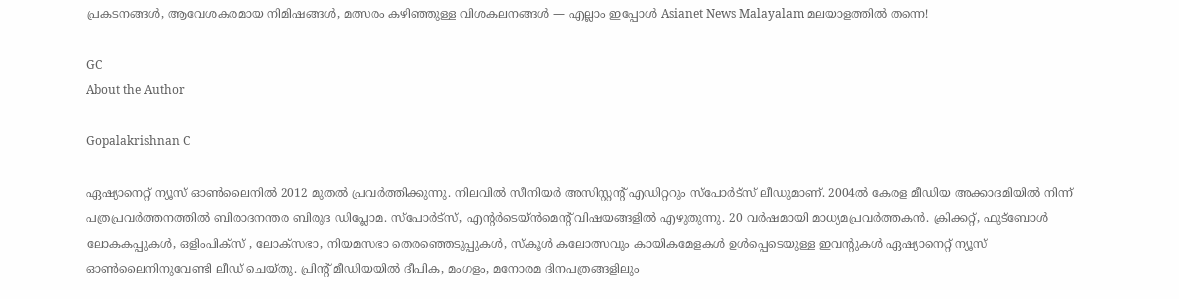പ്രകടനങ്ങൾ, ആവേശകരമായ നിമിഷങ്ങൾ, മത്സരം കഴിഞ്ഞുള്ള വിശകലനങ്ങൾ — എല്ലാം ഇപ്പോൾ Asianet News Malayalam മലയാളത്തിൽ തന്നെ!

GC
About the Author

Gopalakrishnan C

ഏഷ്യാനെറ്റ് ന്യൂസ് ഓണ്‍ലൈനില്‍ 2012 മുതല്‍ പ്രവര്‍ത്തിക്കുന്നു. നിലവില്‍ സീനിയര്‍ അസിസ്റ്റന്‍റ് എഡിറ്ററും സ്പോർട്സ് ലീഡുമാണ്. 2004ൽ കേരള മീഡിയ അക്കാദമിയില്‍ നിന്ന് പത്രപ്രവര്‍ത്തനത്തില്‍ ബിരാദനന്തര ബിരുദ ഡിപ്ലോമ. സ്പോര്‍ട്സ്, എന്‍റര്‍ടെയ്ൻമെന്‍റ് വിഷയങ്ങളില്‍ എഴുതുന്നു. 20 വര്‍ഷമായി മാധ്യമപ്രവര്‍ത്തകൻ. ക്രിക്കറ്റ്, ഫുട്ബോള്‍ ലോകകപ്പുകൾ, ഒളിംപിക്സ് , ലോക്സഭാ, നിയമസഭാ തെരഞ്ഞെടുപ്പുകള്‍, സ്കൂള്‍ കലോത്സവും കായികമേളകള്‍ ഉള്‍പ്പെടെയുള്ള ഇവന്‍റുകള്‍ ഏഷ്യാനെറ്റ് ന്യൂസ് ഓണ്‍ലൈനിനുവേണ്ടി ലീഡ് ചെയ്തു. പ്രിന്‍റ് മീഡിയയില്‍ ദീപിക, മംഗളം, മനോരമ ദിനപത്രങ്ങളിലും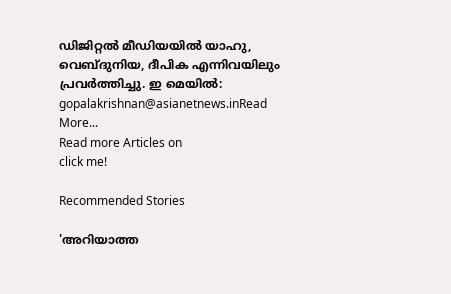ഡിജിറ്റൽ മീഡിയയില്‍ യാഹു, വെബ്ദുനിയ, ദീപിക എന്നിവയിലും പ്രവര്‍ത്തിച്ചു. ഇ മെയില്‍: gopalakrishnan@asianetnews.inRead More...
Read more Articles on
click me!

Recommended Stories

'അറിയാത്ത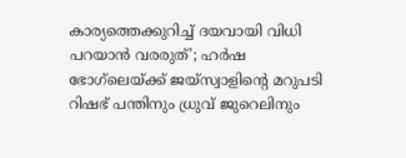കാര്യത്തെക്കുറിച്ച് ദയവായി വിധി പറയാൻ വരരുത്'; ഹർഷ ഭോഗ്‌ലെയ്ക്ക് ജയ്സ്വാളിന്റെ മറുപടി
റിഷഭ് പന്തിനും ധ്രുവ് ജുറെലിനും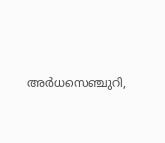അര്‍ധസെഞ്ചുറി,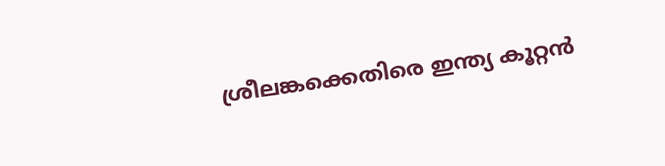ശ്രീലങ്കക്കെതിരെ ഇന്ത്യ കൂറ്റൻ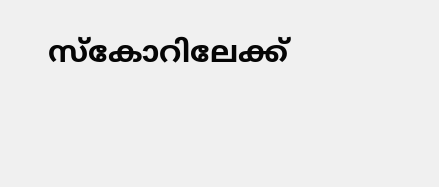സ്കോറിലേക്ക്